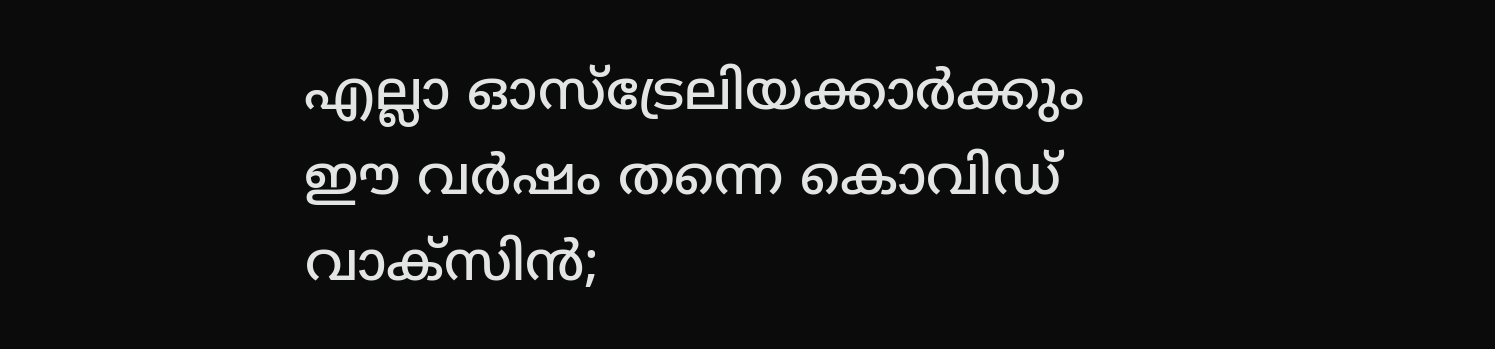എല്ലാ ഓസ്ട്രേലിയക്കാർക്കും ഈ വർഷം തന്നെ കൊവിഡ് വാക്സിൻ;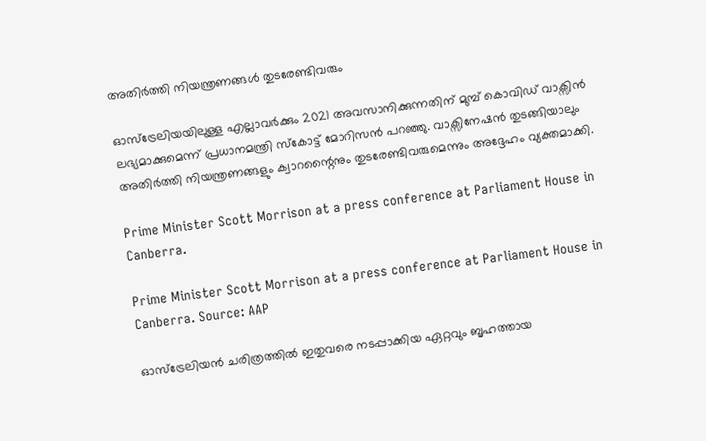അതിർത്തി നിയന്ത്രണങ്ങൾ തുടരേണ്ടിവരും

ഓസ്ട്രേലിയയിലുള്ള എല്ലാവർക്കും 2021 അവസാനിക്കുന്നതിന് മുമ്പ് കൊവിഡ് വാക്സിൻ ലഭ്യമാക്കുമെന്ന് പ്രധാനമന്ത്രി സ്കോട്ട് മോറിസൻ പറഞ്ഞു. വാക്സിനേഷൻ തുടങ്ങിയാലും അതിർത്തി നിയന്ത്രണങ്ങളും ക്വാറന്റൈനും തുടരേണ്ടിവരുമെന്നും അദ്ദേഹം വ്യക്തമാക്കി.

Prime Minister Scott Morrison at a press conference at Parliament House in Canberra.

Prime Minister Scott Morrison at a press conference at Parliament House in Canberra. Source: AAP

ഓസ്ട്രേലിയൻ ചരിത്രത്തിൽ ഇതുവരെ നടപ്പാക്കിയ ഏറ്റവും ബൃഹത്തായ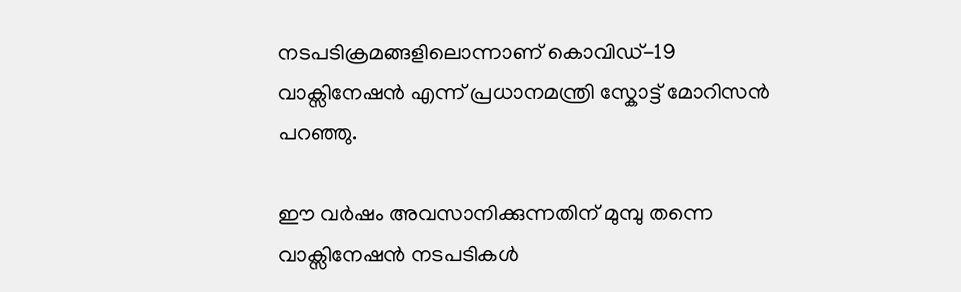നടപടിക്രമങ്ങളിലൊന്നാണ് കൊവിഡ്-19   വാക്സിനേഷൻ എന്ന് പ്രധാനമന്ത്രി സ്കോട്ട് മോറിസൻ പറഞ്ഞു.

ഈ വർഷം അവസാനിക്കുന്നതിന് മുമ്പു തന്നെ വാക്സിനേഷൻ നടപടികൾ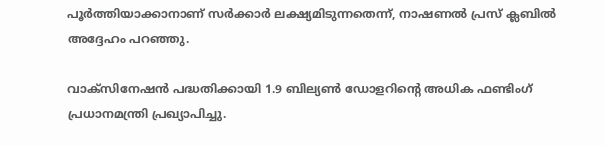പൂർത്തിയാക്കാനാണ് സർക്കാർ ലക്ഷ്യമിടുന്നതെന്ന്, നാഷണൽ പ്രസ് ക്ലബിൽ അദ്ദേഹം പറഞ്ഞു.

വാക്സിനേഷൻ പദ്ധതിക്കായി 1.9 ബില്യൺ ഡോളറിന്റെ അധിക ഫണ്ടിംഗ് പ്രധാനമന്ത്രി പ്രഖ്യാപിച്ചു.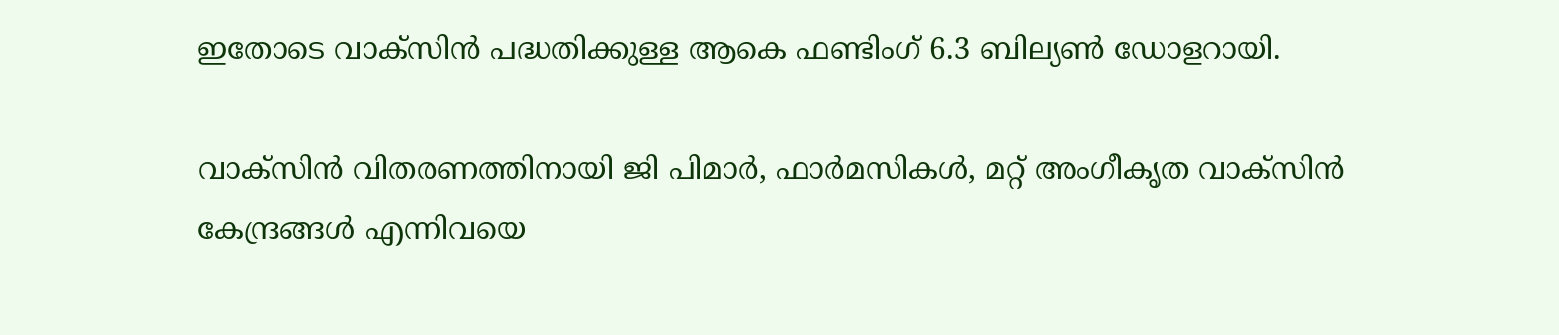ഇതോടെ വാക്സിൻ പദ്ധതിക്കുള്ള ആകെ ഫണ്ടിംഗ് 6.3 ബില്യൺ ഡോളറായി.

വാക്സിൻ വിതരണത്തിനായി ജി പിമാർ, ഫാർമസികൾ, മറ്റ് അംഗീകൃത വാക്സിൻ കേന്ദ്രങ്ങൾ എന്നിവയെ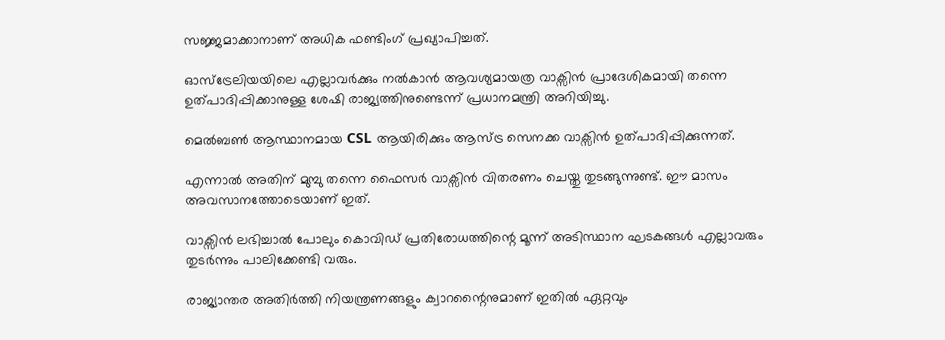സജ്ജമാക്കാനാണ് അധിക ഫണ്ടിംഗ് പ്രഖ്യാപിച്ചത്.

ഓസ്ട്രേലിയയിലെ എല്ലാവർക്കും നൽകാൻ ആവശ്യമായത്ര വാക്സിൻ പ്രാദേശികമായി തന്നെ ഉത്പാദിപ്പിക്കാനുള്ള ശേഷി രാജ്യത്തിനുണ്ടെന്ന് പ്രധാനമന്ത്രി അറിയിച്ചു.

മെൽബൺ ആസ്ഥാനമായ CSL ആയിരിക്കും ആസ്ട്ര സെനക്ക വാക്സിൻ ഉത്പാദിപ്പിക്കുന്നത്.

എന്നാൽ അതിന് മുമ്പു തന്നെ ഫൈസർ വാക്സിൻ വിതരണം ചെയ്തു തുടങ്ങുന്നുണ്ട്. ഈ മാസം അവസാനത്തോടെയാണ് ഇത്.

വാക്സിൻ ലഭിച്ചാൽ പോലും കൊവിഡ് പ്രതിരോധത്തിന്റെ മൂന്ന് അടിസ്ഥാന ഘടകങ്ങൾ എല്ലാവരും തുടർന്നും പാലിക്കേണ്ടി വരും.

രാജ്യാന്തര അതിർത്തി നിയന്ത്രണങ്ങളും ക്വാറന്റൈനുമാണ് ഇതിൽ ഏറ്റവും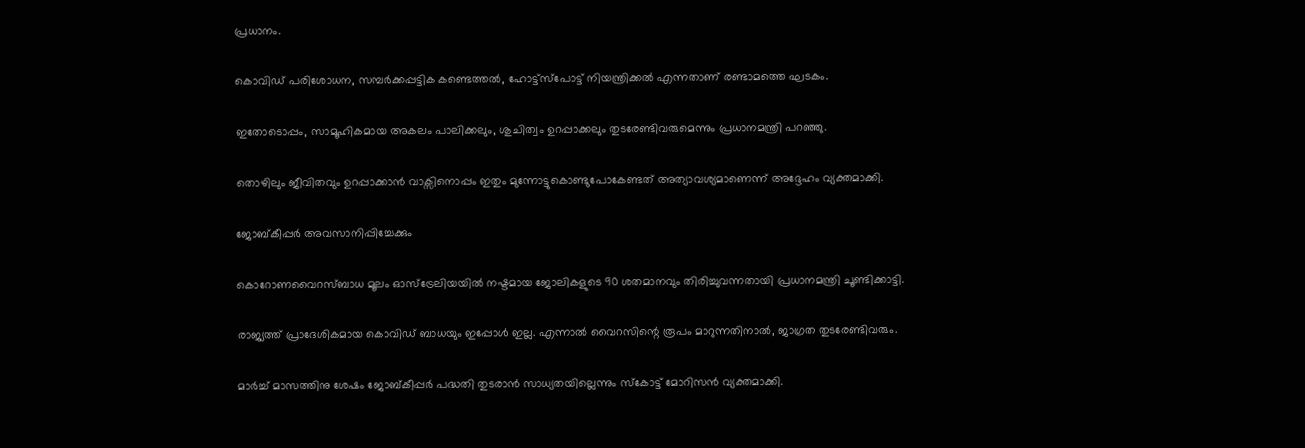പ്രധാനം.

കൊവിഡ് പരിശോധന, സമ്പർക്കപ്പട്ടിക കണ്ടെത്തൽ, ഹോട്ട്സ്പോട്ട് നിയന്ത്രിക്കൽ എന്നതാണ് രണ്ടാമത്തെ ഘടകം.

ഇതോടൊപ്പം, സാമൂഹികമായ അകലം പാലിക്കലും, ശുചിത്വം ഉറപ്പാക്കലും തുടരേണ്ടിവരുമെന്നും പ്രധാനമന്ത്രി പറഞ്ഞു.

തൊഴിലും ജീവിതവും ഉറപ്പാക്കാൻ വാക്സിനൊപ്പം ഇതും മുന്നോട്ടുകൊണ്ടുപോകേണ്ടത് അത്യാവശ്യമാണെന്ന് അദ്ദേഹം വ്യക്തമാക്കി.

ജോബ്കീപ്പർ അവസാനിപ്പിച്ചേക്കും

കൊറോണവൈറസ്ബാധ മൂലം ഓസ്ട്രേലിയയിൽ നഷ്ടമായ ജോലികളുടെ 90 ശതമാനവും തിരിച്ചുവന്നതായി പ്രധാനമന്ത്രി ചൂണ്ടിക്കാട്ടി.

രാജ്യത്ത് പ്രാദേശികമായ കൊവിഡ് ബാധയും ഇപ്പോൾ ഇല്ല. എന്നാൽ വൈറസിന്റെ രൂപം മാറുന്നതിനാൽ, ജാഗ്രത തുടരേണ്ടിവരും.

മാർച്ച് മാസത്തിനു ശേഷം ജോബ്കീപ്പർ പദ്ധതി തുടരാൻ സാധ്യതയില്ലെന്നും സ്കോട്ട് മോറിസൻ വ്യക്തമാക്കി.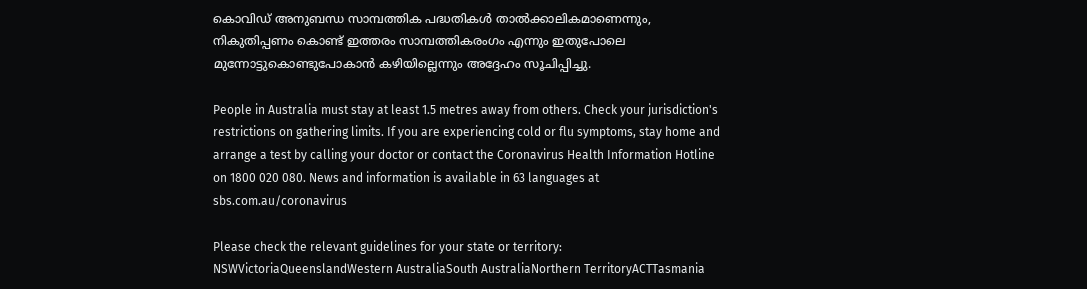കൊവിഡ് അനുബന്ധ സാമ്പത്തിക പദ്ധതികൾ താൽക്കാലികമാണെന്നും, നികുതിപ്പണം കൊണ്ട് ഇത്തരം സാമ്പത്തികരംഗം എന്നും ഇതുപോലെ മുന്നോട്ടുകൊണ്ടുപോകാൻ കഴിയില്ലെന്നും അദ്ദേഹം സൂചിപ്പിച്ചു.

People in Australia must stay at least 1.5 metres away from others. Check your jurisdiction's restrictions on gathering limits. If you are experiencing cold or flu symptoms, stay home and arrange a test by calling your doctor or contact the Coronavirus Health Information Hotline on 1800 020 080. News and information is available in 63 languages at sbs.com.au/coronavirus

Please check the relevant guidelines for your state or territory: NSWVictoriaQueenslandWestern AustraliaSouth AustraliaNorthern TerritoryACTTasmania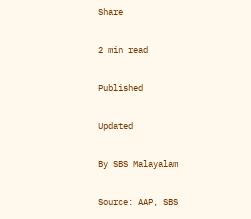Share

2 min read

Published

Updated

By SBS Malayalam

Source: AAP, SBS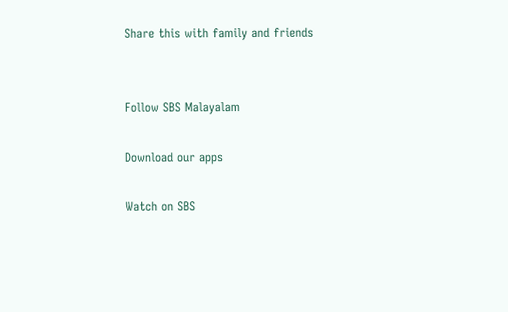Share this with family and friends


Follow SBS Malayalam

Download our apps

Watch on SBS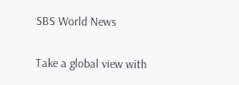SBS World News

Take a global view with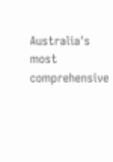Australia's most comprehensive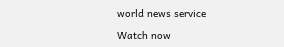world news service

Watch now